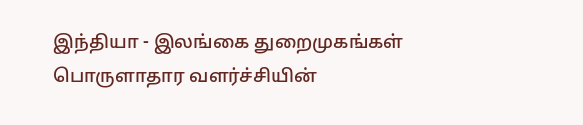இந்தியா - இலங்கை துறைமுகங்கள் பொருளாதார வளர்ச்சியின்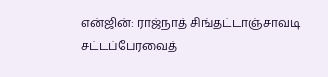என்ஜின்: ராஜ்நாத் சிங்தட்டாஞ்சாவடி சட்டப்பேரவைத்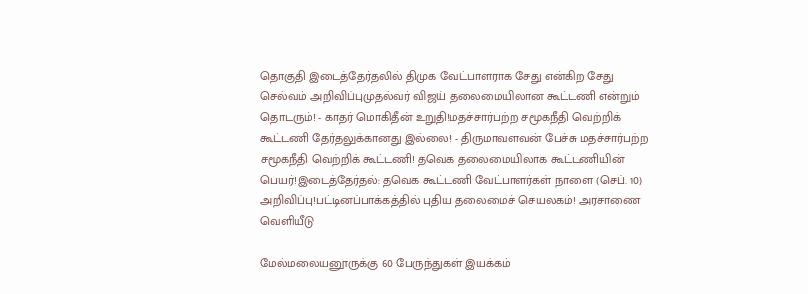தொகுதி இடைத்தேர்தலில் திமுக வேட்பாளராக சேது என்கிற சேது செல்வம் அறிவிப்புமுதல்வர் விஜய் தலைமையிலான கூட்டணி என்றும் தொடரும்! - காதர் மொகிதீன் உறுதி!மதச்சார்பற்ற சமூகநீதி வெற்றிக் கூட்டணி தேர்தலுக்கானது இல்லை! - திருமாவளவன் பேச்சு மதச்சார்பற்ற சமூகநீதி வெற்றிக் கூட்டணி! தவெக தலைமையிலாக கூட்டணியின் பெயர்!இடைத்தேர்தல்: தவெக கூட்டணி வேட்பாளர்கள் நாளை (செப். 10) அறிவிப்பு!பட்டினப்பாக்கத்தில் புதிய தலைமைச் செயலகம்! அரசாணை வெளியீடு

மேல்மலையனூருக்கு 60 பேருந்துகள் இயக்கம்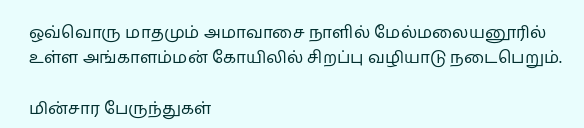ஒவ்வொரு மாதமும் அமாவாசை நாளில் மேல்மலையனூரில் உள்ள அங்காளம்மன் கோயிலில் சிறப்பு வழியாடு நடைபெறும்.

மின்சார பேருந்துகள்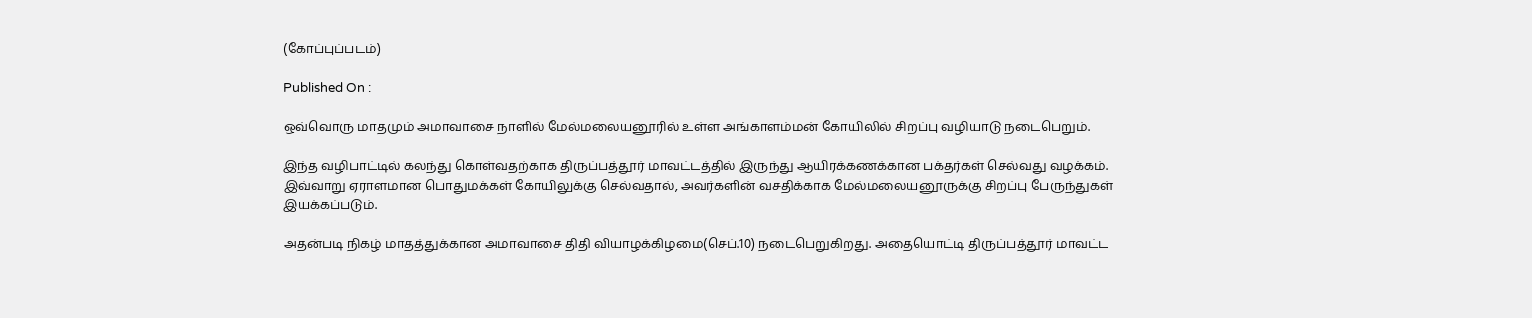(கோப்புப்படம்)

Published On :

ஒவ்வொரு மாதமும் அமாவாசை நாளில் மேல்மலையனூரில் உள்ள அங்காளம்மன் கோயிலில் சிறப்பு வழியாடு நடைபெறும்.

இந்த வழிபாட்டில் கலந்து கொள்வதற்காக திருப்பத்தூர் மாவட்டத்தில் இருந்து ஆயிரக்கணக்கான பக்தர்கள் செல்வது வழக்கம். இவ்வாறு ஏராளமான பொதுமக்கள் கோயிலுக்கு செல்வதால், அவர்களின் வசதிக்காக மேல்மலையனூருக்கு சிறப்பு பேருந்துகள் இயக்கப்படும்.

அதன்படி நிகழ் மாதத்துக்கான அமாவாசை திதி வியாழக்கிழமை(செப்.10) நடைபெறுகிறது. அதையொட்டி திருப்பத்தூர் மாவட்ட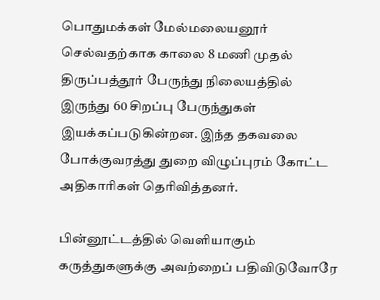பொதுமக்கள் மேல்மலையனூர் செல்வதற்காக காலை 8 மணி முதல் திருப்பத்தூர் பேருந்து நிலையத்தில் இருந்து 60 சிறப்பு பேருந்துகள் இயக்கப்படுகின்றன. இந்த தகவலை போக்குவரத்து துறை விழுப்புரம் கோட்ட அதிகாரிகள் தெரிவித்தனர்.

பின்னூட்டத்தில் வெளியாகும் கருத்துகளுக்கு அவற்றைப் பதிவிடுவோரே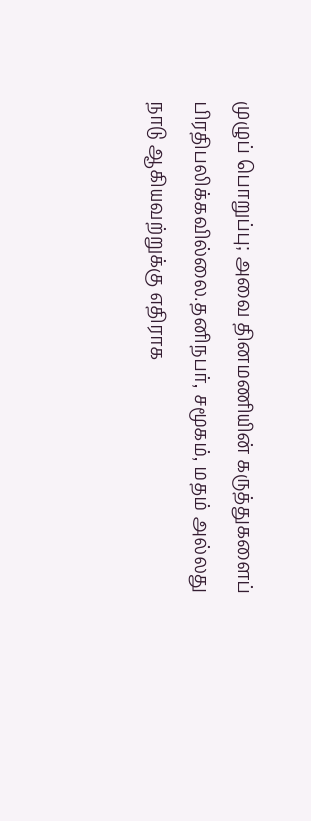முழுப் பொறுப்பு; அவை தினமணியின் கருத்துகளைப் பிரதிபலிக்கவில்லை.தனிநபர், சமூகம், மதம் அல்லது நாடு ஆகியவற்றுக்கு எதிராக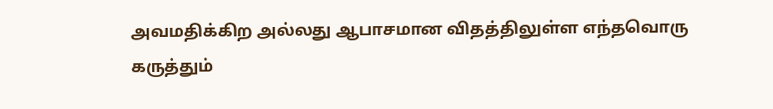அவமதிக்கிற அல்லது ஆபாசமான விதத்திலுள்ள எந்தவொரு கருத்தும்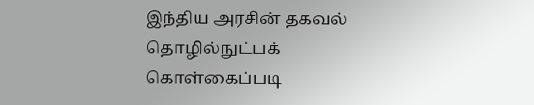இந்திய அரசின் தகவல் தொழில்நுட்பக் கொள்கைப்படி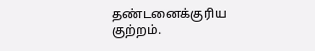தண்டனைக்குரிய குற்றம்.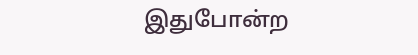இதுபோன்ற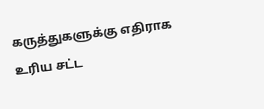கருத்துகளுக்கு எதிராக உரிய சட்ட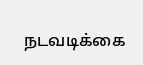நடவடிக்கை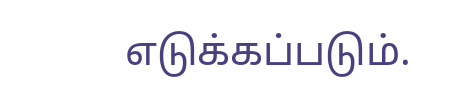எடுக்கப்படும்.